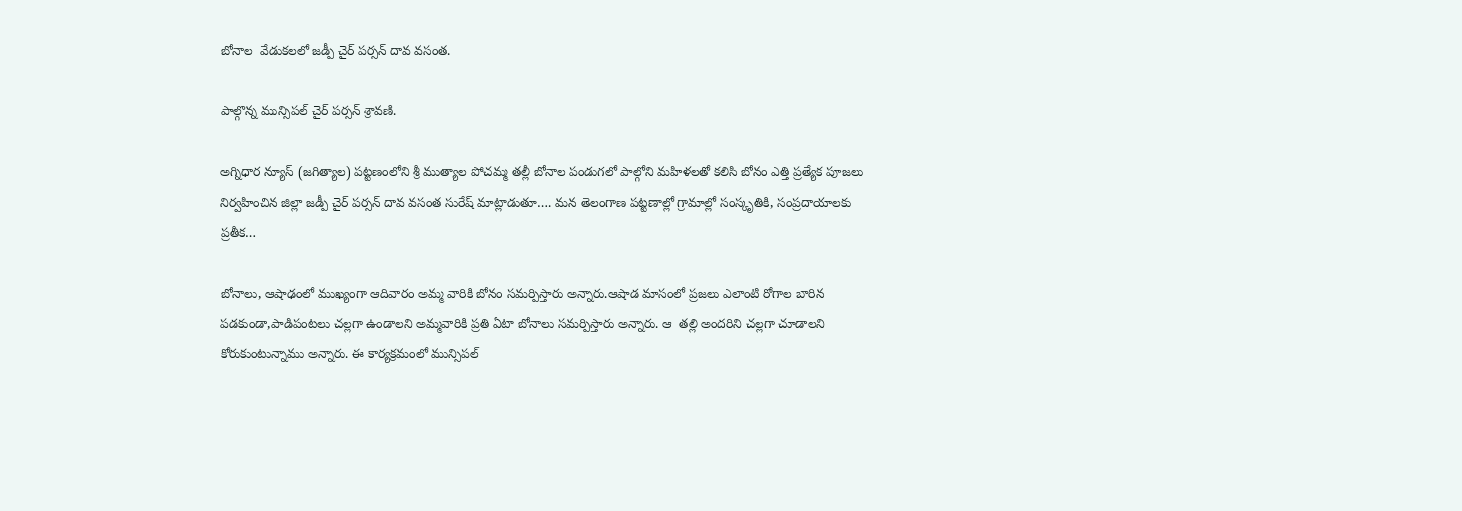బోనాల  వేడుకలలో జడ్పీ చైర్ పర్సన్ దావ వసంత.

పాల్గొన్న మున్సిపల్ చైర్ పర్సన్ శ్రావణి.

అగ్నిధార న్యూస్ (జగిత్యాల) పట్టణంలోని శ్రీ ముత్యాల పోచమ్మ తల్లీ బోనాల పండుగలో పాల్గోని మహిళలతో కలిసి బోనం ఎత్తి ప్రత్యేక పూజలు నిర్వహించిన జిల్లా జడ్పీ చైర్ పర్సన్ దావ వసంత సురేష్ మాట్లాడుతూ…. మన తెలంగాణ పట్టణాల్లో గ్రామాల్లో సంస్కృతికి, సంప్రదాయాలకు ప్రతీక…

బోనాలు, ఆషాఢంలో ముఖ్యంగా ఆదివారం అమ్మ వారికి బోనం సమర్పిస్తారు అన్నారు.ఆషాడ మాసంలో ప్రజలు ఎలాంటి రోగాల బారిన పడకుండా,పాడిపంటలు చల్లగా ఉండాలని అమ్మవారికి ప్రతి ఏటా బోనాలు సమర్పిస్తారు అన్నారు. ఆ  తల్లి అందరిని చల్లగా చూడాలని కోరుకుంటున్నాము అన్నారు. ఈ కార్యక్రమంలో మున్సిపల్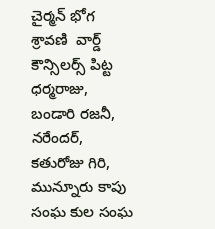చైర్మన్ భోగ శ్రావణి  వార్డ్ కౌన్సిలర్స్ పిట్ట ధర్మరాజు, బండారి రజనీ, నరేందర్,   కతురోజు గిరి, మున్నూరు కాపు సంఘ కుల సంఘ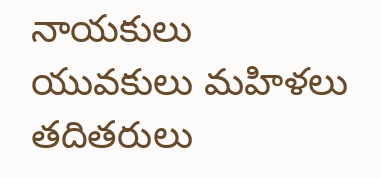నాయకులు యువకులు మహిళలు  తదితరులు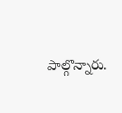పాల్గొన్నారు.